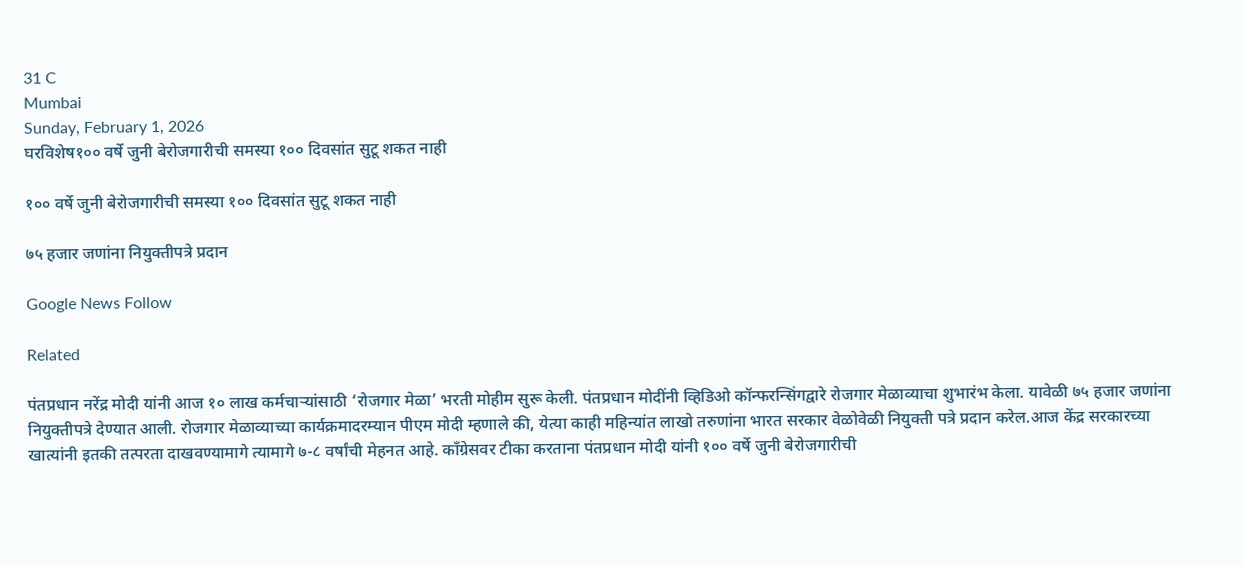31 C
Mumbai
Sunday, February 1, 2026
घरविशेष१०० वर्षे जुनी बेरोजगारीची समस्या १०० दिवसांत सुटू शकत नाही

१०० वर्षे जुनी बेरोजगारीची समस्या १०० दिवसांत सुटू शकत नाही

७५ हजार जणांना नियुक्तीपत्रे प्रदान

Google News Follow

Related

पंतप्रधान नरेंद्र मोदी यांनी आज १० लाख कर्मचार्‍यांसाठी ‘रोजगार मेळा’ भरती मोहीम सुरू केली. पंतप्रधान मोदींनी व्हिडिओ कॉन्फरन्सिंगद्वारे रोजगार मेळाव्याचा शुभारंभ केला. यावेळी ७५ हजार जणांना नियुक्तीपत्रे देण्यात आली. रोजगार मेळाव्याच्या कार्यक्रमादरम्यान पीएम मोदी म्हणाले की, येत्या काही महिन्यांत लाखो तरुणांना भारत सरकार वेळोवेळी नियुक्ती पत्रे प्रदान करेल.आज केंद्र सरकारच्या खात्यांनी इतकी तत्परता दाखवण्यामागे त्यामागे ७-८ वर्षांची मेहनत आहे. काँग्रेसवर टीका करताना पंतप्रधान मोदी यांनी १०० वर्षे जुनी बेरोजगारीची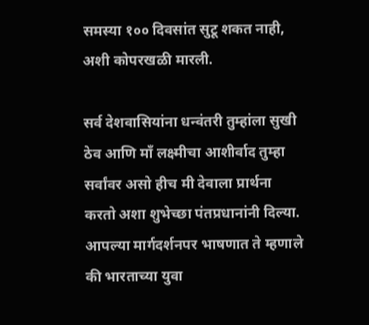समस्या १०० दिवसांत सुटू शकत नाही, अशी कोपरखळी मारली.

सर्व देशवासियांना धन्वंतरी तुम्हांला सुखी ठेव आणि माँ लक्ष्मीचा आशीर्वाद तुम्हा सर्वांवर असो हीच मी देवाला प्रार्थना करतो अशा शुभेच्छा पंतप्रधानांनी दिल्या. आपल्या मार्गदर्शनपर भाषणात ते म्हणाले की भारताच्या युवा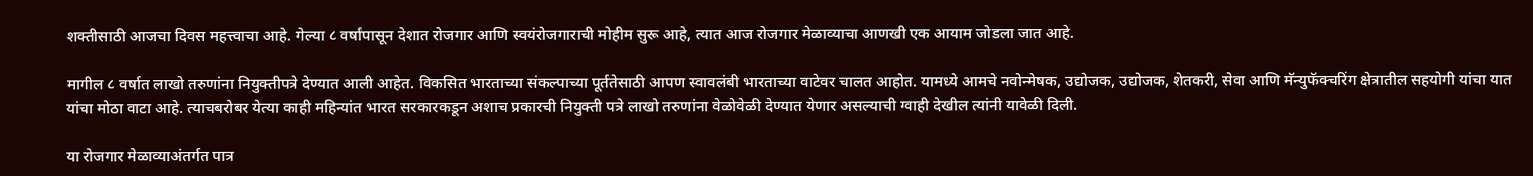शक्तीसाठी आजचा दिवस महत्त्वाचा आहे. गेल्या ८ वर्षांपासून देशात रोजगार आणि स्वयंरोजगाराची मोहीम सुरू आहे, त्यात आज रोजगार मेळाव्याचा आणखी एक आयाम जोडला जात आहे.

मागील ८ वर्षात लाखो तरुणांना नियुक्तीपत्रे देण्यात आली आहेत. विकसित भारताच्या संकल्पाच्या पूर्ततेसाठी आपण स्वावलंबी भारताच्या वाटेवर चालत आहोत. यामध्ये आमचे नवोन्मेषक, उद्योजक, उद्योजक, शेतकरी, सेवा आणि मॅन्युफॅक्चरिंग क्षेत्रातील सहयोगी यांचा यात यांचा मोठा वाटा आहे. त्याचबरोबर येत्या काही महिन्यांत भारत सरकारकडून अशाच प्रकारची नियुक्ती पत्रे लाखो तरुणांना वेळोवेळी देण्यात येणार असल्याची ग्वाही देखील त्यांनी यावेळी दिली.

या रोजगार मेळाव्याअंतर्गत पात्र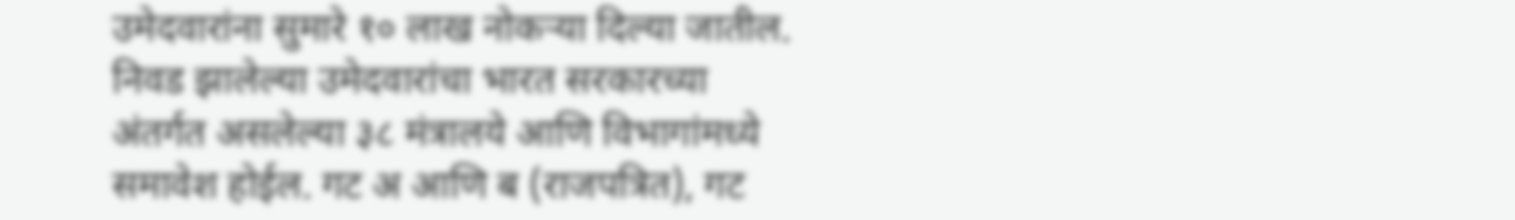उमेदवारांना सुमारे १० लाख नोकऱ्या दिल्या जातील. निवड झालेल्या उमेदवारांचा भारत सरकारच्या अंतर्गत असलेल्या ३८ मंत्रालये आणि विभागांमध्ये समावेश होईल. गट अ आणि ब (राजपत्रित), गट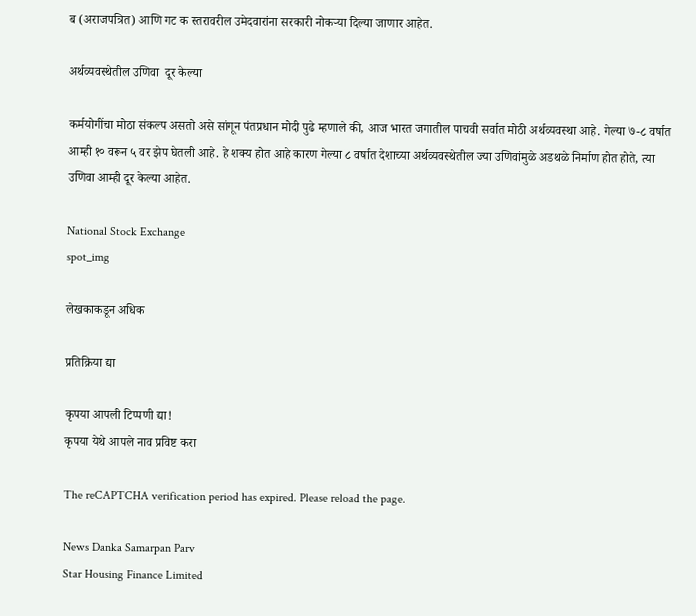ब (अराजपत्रित) आणि गट क स्तरावरील उमेदवारांना सरकारी नोकऱ्या दिल्या जाणार आहेत.

अर्थव्यवस्थेतील उणिवा  दूर केल्या

कर्मयोगींचा मोठा संकल्प असतो असे सांगून पंतप्रधान मोदी पुढे म्हणाले की, आज भारत जगातील पाचवी सर्वात मोठी अर्थव्यवस्था आहे. गेल्या ७-८ वर्षात आम्ही १० वरून ५ वर झेप घेतली आहे. हे शक्य होत आहे कारण गेल्या ८ वर्षात देशाच्या अर्थव्यवस्थेतील ज्या उणिवांमुळे अडथळे निर्माण होत होते, त्या उणिवा आम्ही दूर केल्या आहेत.

National Stock Exchange
spot_img

लेखकाकडून अधिक

प्रतिक्रिया द्या

कृपया आपली टिप्पणी द्या!
कृपया येथे आपले नाव प्रविष्ट करा

The reCAPTCHA verification period has expired. Please reload the page.

News Danka Samarpan Parv
Star Housing Finance Limited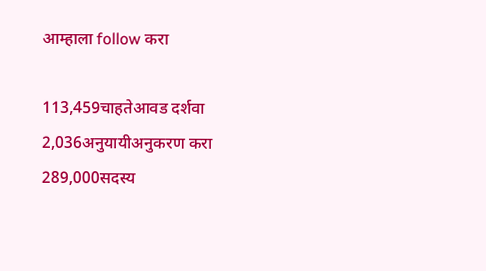आम्हाला follow करा

113,459चाहतेआवड दर्शवा
2,036अनुयायीअनुकरण करा
289,000सदस्य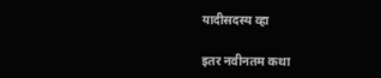यादीसदस्य व्हा

इतर नवीनतम कथा